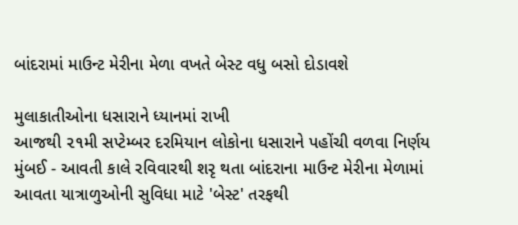બાંદરામાં માઉન્ટ મેરીના મેળા વખતે બેસ્ટ વધુ બસો દોડાવશે

મુલાકાતીઓના ધસારાને ધ્યાનમાં રાખી
આજથી ૨૧મી સપ્ટેમ્બર દરમિયાન લોકોના ધસારાને પહોંચી વળવા નિર્ણય
મુંબઈ - આવતી કાલે રવિવારથી શરૃ થતા બાંદરાના માઉન્ટ મેરીના મેળામાં આવતા યાત્રાળુઓની સુવિધા માટે 'બેસ્ટ' તરફથી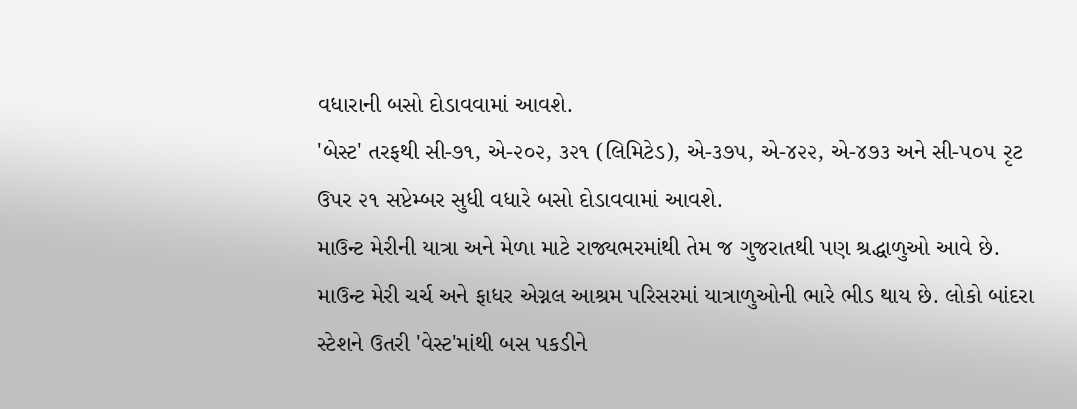વધારાની બસો દોડાવવામાં આવશે.
'બેસ્ટ' તરફથી સી-૭૧, એ-૨૦૨, ૩૨૧ (લિમિટેડ), એ-૩૭૫, એ-૪૨૨, એ-૪૭૩ અને સી-૫૦૫ રૃટ ઉપર ૨૧ સપ્ટેમ્બર સુધી વધારે બસો દોડાવવામાં આવશે.
માઉન્ટ મેરીની યાત્રા અને મેળા માટે રાજ્યભરમાંથી તેમ જ ગુજરાતથી પણ શ્રદ્ધાળુઓ આવે છે. માઉન્ટ મેરી ચર્ચ અને ફાધર એગ્નલ આશ્રમ પરિસરમાં યાત્રાળુઓની ભારે ભીડ થાય છે. લોકો બાંદરા સ્ટેશને ઉતરી 'વેસ્ટ'માંથી બસ પકડીને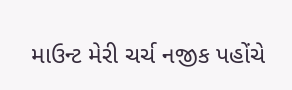માઉન્ટ મેરી ચર્ચ નજીક પહોંચે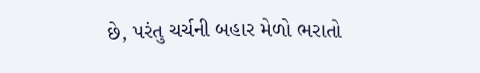છે, પરંતુ ચર્ચની બહાર મેળો ભરાતો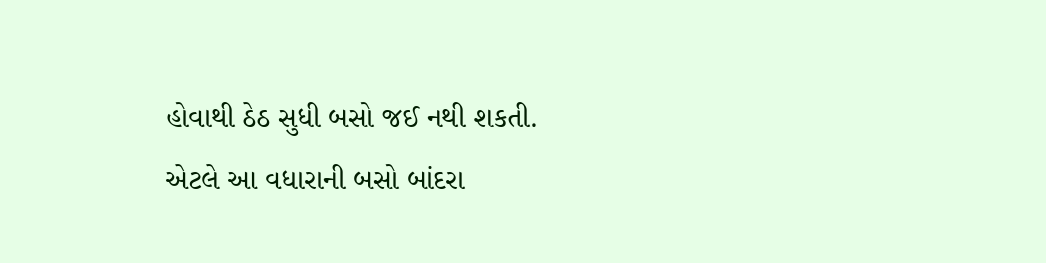હોવાથી ઠેઠ સુધી બસો જઈ નથી શકતી. એટલે આ વધારાની બસો બાંદરા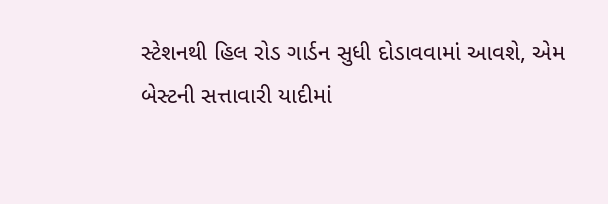સ્ટેશનથી હિલ રોડ ગાર્ડન સુધી દોડાવવામાં આવશે, એમ બેસ્ટની સત્તાવારી યાદીમાં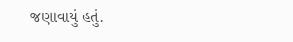જણાવાયું હતું.